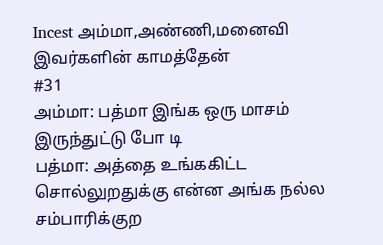Incest அம்மா,அண்ணி,மனைவி இவர்களின் காமத்தேன்
#31
அம்மா: பத்மா இங்க ஒரு மாசம் இருந்துட்டு போ டி
பத்மா: அத்தை உங்ககிட்ட சொல்லுறதுக்கு என்ன அங்க நல்ல சம்பாரிக்குற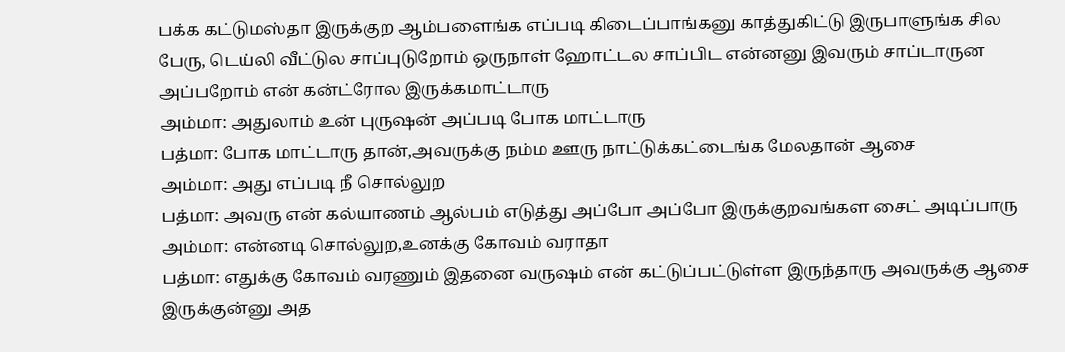பக்க கட்டுமஸ்தா இருக்குற ஆம்பளைங்க எப்படி கிடைப்பாங்கனு காத்துகிட்டு இருபாளுங்க சில பேரு, டெய்லி வீட்டுல சாப்புடுறோம் ஒருநாள் ஹோட்டல சாப்பிட என்னனு இவரும் சாப்டாருன அப்பறோம் என் கன்ட்ரோல இருக்கமாட்டாரு
அம்மா: அதுலாம் உன் புருஷன் அப்படி போக மாட்டாரு
பத்மா: போக மாட்டாரு தான்,அவருக்கு நம்ம ஊரு நாட்டுக்கட்டைங்க மேலதான் ஆசை
அம்மா: அது எப்படி நீ சொல்லுற
பத்மா: அவரு என் கல்யாணம் ஆல்பம் எடுத்து அப்போ அப்போ இருக்குறவங்கள சைட் அடிப்பாரு
அம்மா: என்னடி சொல்லுற,உனக்கு கோவம் வராதா
பத்மா: எதுக்கு கோவம் வரணும் இதனை வருஷம் என் கட்டுப்பட்டுள்ள இருந்தாரு அவருக்கு ஆசை இருக்குன்னு அத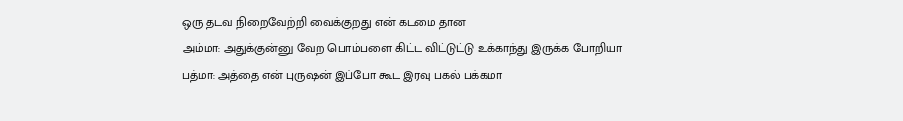ஒரு தடவ நிறைவேற்றி வைக்குறது என் கடமை தான
அம்மா: அதுக்குன்னு வேற பொம்பளை கிட்ட விட்டுட்டு உக்காந்து இருக்க போறியா
பத்மா: அத்தை என் புருஷன் இப்போ கூட இரவு பகல் பக்கமா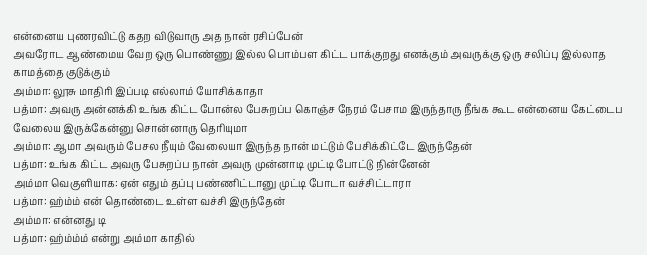என்னைய புணரவிட்டு கதற விடுவாரு அத நான் ரசிப்பேன்
அவரோட ஆண்மைய வேற ஒரு பொண்ணு இல்ல பொம்பள கிட்ட பாக்குறது எனக்கும் அவருக்கு ஒரு சலிப்பு இல்லாத காமத்தை குடுக்கும்
அம்மா: லூசு மாதிரி இப்படி எல்லாம் யோசிக்காதா
பத்மா: அவரு அன்னக்கி உங்க கிட்ட போன்ல பேசுறப்ப கொஞ்ச நேரம் பேசாம இருந்தாரு நீங்க கூட என்னைய கேட்டைப வேலைய இருக்கேன்னு சொன்னாரு தெரியுமா
அம்மா: ஆமா அவரும் பேசல நீயும் வேலையா இருந்த நான் மட்டும் பேசிக்கிட்டே இருந்தேன்
பத்மா: உங்க கிட்ட அவரு பேசுறப்ப நான் அவரு முன்னாடி முட்டி போட்டு நின்னேன்
அம்மா வெகுளியாக: ஏன் எதும் தப்பு பண்ணிட்டானு முட்டி போடா வச்சிட்டாரா
பத்மா: ஹ்ம்ம் என் தொண்டை உள்ள வச்சி இருந்தேன்
அம்மா: என்னது டி
பத்மா: ஹ்ம்ம்ம் என்று அம்மா காதில்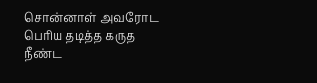சொன்னாள் அவரோட பெரிய தடித்த கருத நீண்ட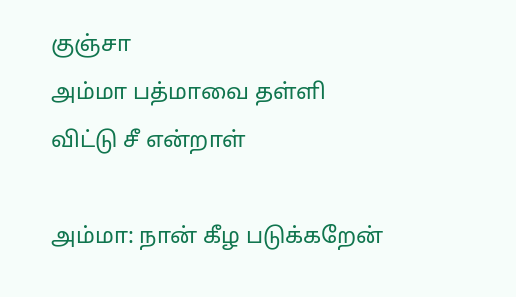குஞ்சா
அம்மா பத்மாவை தள்ளி விட்டு சீ என்றாள்

அம்மா: நான் கீழ படுக்கறேன்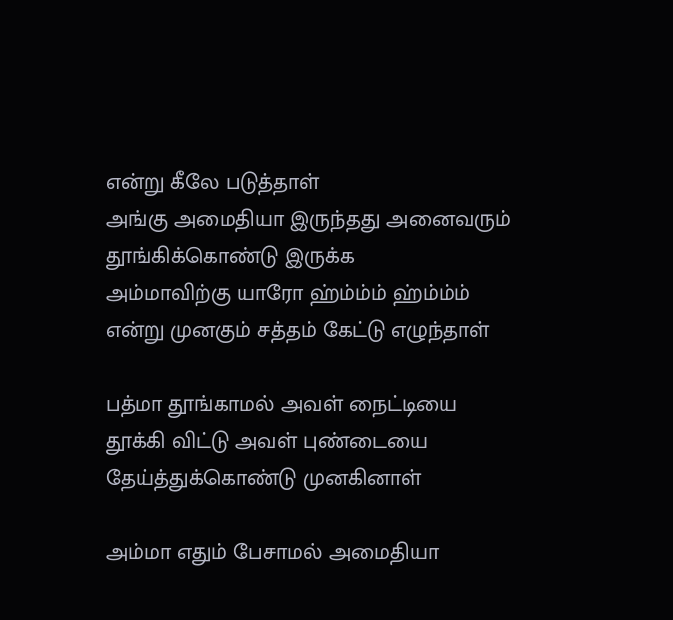என்று கீலே படுத்தாள்
அங்கு அமைதியா இருந்தது அனைவரும் தூங்கிக்கொண்டு இருக்க
அம்மாவிற்கு யாரோ ஹ்ம்ம்ம் ஹ்ம்ம்ம் என்று முனகும் சத்தம் கேட்டு எழுந்தாள்

பத்மா தூங்காமல் அவள் நைட்டியை தூக்கி விட்டு அவள் புண்டையை தேய்த்துக்கொண்டு முனகினாள்

அம்மா எதும் பேசாமல் அமைதியா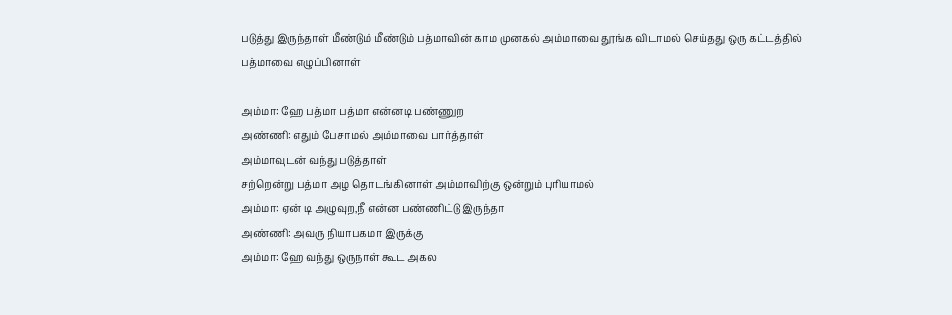படுத்து இருந்தாள் மீண்டும் மீண்டும் பத்மாவின் காம முனகல் அம்மாவை தூங்க விடாமல் செய்தது ஒரு கட்டத்தில் பத்மாவை எழுப்பினாள்

அம்மா: ஹே பத்மா பத்மா என்னடி பண்ணுற
அண்ணி: எதும் பேசாமல் அம்மாவை பார்த்தாள்
அம்மாவுடன் வந்து படுத்தாள்
சற்றென்று பத்மா அழ தொடங்கினாள் அம்மாவிற்கு ஒன்றும் புரியாமல்
அம்மா: ஏன் டி அழுவுற,நீ என்ன பண்ணிட்டு இருந்தா
அண்ணி: அவரு நியாபகமா இருக்கு
அம்மா: ஹே வந்து ஒருநாள் கூட அகல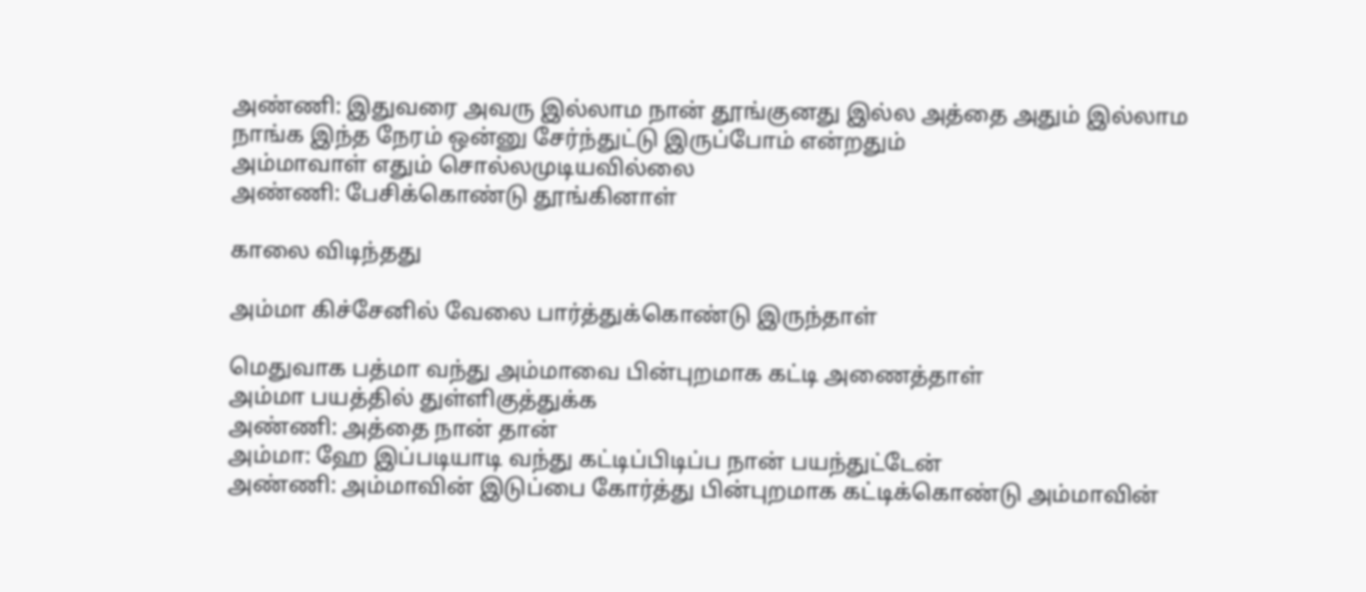அண்ணி: இதுவரை அவரு இல்லாம நான் தூங்குனது இல்ல அத்தை அதும் இல்லாம நாங்க இந்த நேரம் ஒன்னு சேர்ந்துட்டு இருப்போம் என்றதும்
அம்மாவாள் எதும் சொல்லமுடியவில்லை
அண்ணி: பேசிக்கொண்டு தூங்கினாள்

காலை விடிந்தது

அம்மா கிச்சேனில் வேலை பார்த்துக்கொண்டு இருந்தாள்

மெதுவாக பத்மா வந்து அம்மாவை பின்புறமாக கட்டி அணைத்தாள்
அம்மா பயத்தில் துள்ளிகுத்துக்க
அண்ணி: அத்தை நான் தான்
அம்மா: ஹே இப்படியாடி வந்து கட்டிப்பிடிப்ப நான் பயந்துட்டேன்
அண்ணி: அம்மாவின் இடுப்பை கோர்த்து பின்புறமாக கட்டிக்கொண்டு அம்மாவின்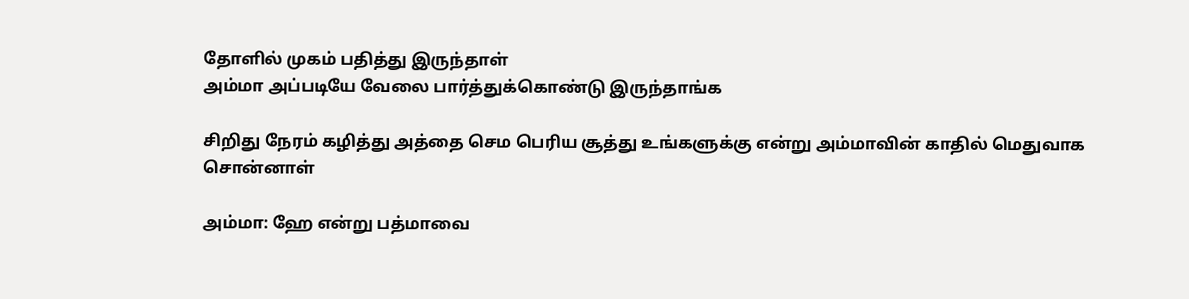தோளில் முகம் பதித்து இருந்தாள்
அம்மா அப்படியே வேலை பார்த்துக்கொண்டு இருந்தாங்க

சிறிது நேரம் கழித்து அத்தை செம பெரிய சூத்து உங்களுக்கு என்று அம்மாவின் காதில் மெதுவாக சொன்னாள்

அம்மா: ஹே என்று பத்மாவை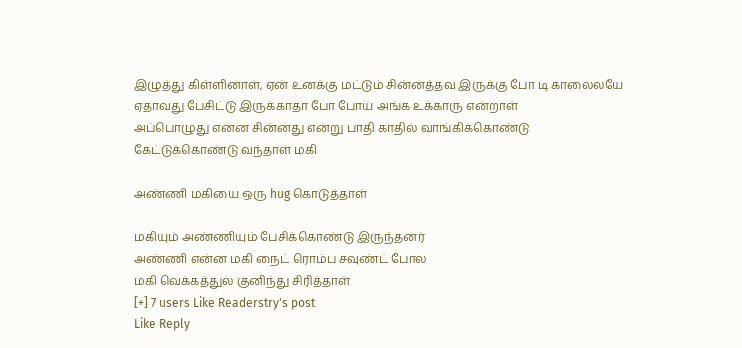இழுத்து கிள்ளினாள், ஏன் உனக்கு மட்டும் சின்னத்தவ இருக்கு போ டி காலைலயே ஏதாவது பேசிட்டு இருக்காதா போ போய் அங்க உக்காரு என்றாள்
அப்பொழுது என்ன சின்னது என்று பாதி காதில் வாங்கிக்கொண்டு கேட்டுக்கொண்டு வந்தாள் மகி

அண்ணி மகியை ஒரு hug கொடுத்தாள்

மகியும் அண்ணியும் பேசிக்கொண்டு இருந்தனர்
அண்ணி என்ன மகி நைட் ரொம்ப சவுண்ட் போல
மகி வெக்கத்துல குனிந்து சிரித்தாள்
[+] 7 users Like Readerstry's post
Like Reply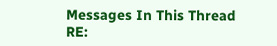Messages In This Thread
RE: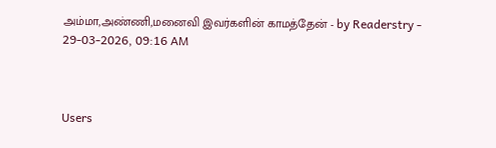அம்மா,அண்ணி,மனைவி இவர்களின் காமத்தேன் - by Readerstry - 29-03-2026, 09:16 AM



Users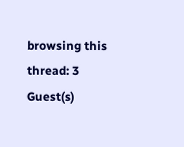browsing this thread: 3 Guest(s)